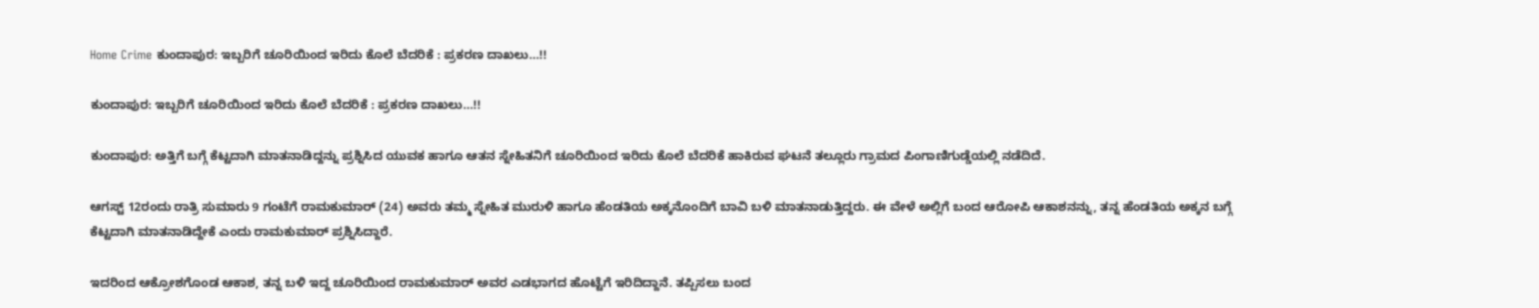Home Crime ಕುಂದಾಪುರ: ಇಬ್ಬರಿಗೆ ಚೂರಿಯಿಂದ ಇರಿದು ಕೊಲೆ ಬೆದರಿಕೆ : ಪ್ರಕರಣ ದಾಖಲು…!!

ಕುಂದಾಪುರ: ಇಬ್ಬರಿಗೆ ಚೂರಿಯಿಂದ ಇರಿದು ಕೊಲೆ ಬೆದರಿಕೆ : ಪ್ರಕರಣ ದಾಖಲು…!!

ಕುಂದಾಪುರ: ಅತ್ತಿಗೆ ಬಗ್ಗೆ ಕೆಟ್ಟದಾಗಿ ಮಾತನಾಡಿದ್ದನ್ನು ಪ್ರಶ್ನಿಸಿದ ಯುವಕ ಹಾಗೂ ಆತನ ಸ್ನೇಹಿತನಿಗೆ ಚೂರಿಯಿಂದ ಇರಿದು ಕೊಲೆ ಬೆದರಿಕೆ ಹಾಕಿರುವ ಘಟನೆ ತಲ್ಲೂರು ಗ್ರಾಮದ ಪಿಂಗಾಣಿಗುಡ್ಡೆಯಲ್ಲಿ ನಡೆದಿದೆ.

ಆಗಸ್ಟ್ 12ರಂದು ರಾತ್ರಿ ಸುಮಾರು 9 ಗಂಟೆಗೆ ರಾಮಕುಮಾರ್ (24) ಅವರು ತಮ್ಮ ಸ್ನೇಹಿತ ಮುರುಳಿ ಹಾಗೂ ಹೆಂಡತಿಯ ಅಕ್ಕನೊಂದಿಗೆ ಬಾವಿ ಬಳಿ ಮಾತನಾಡುತ್ತಿದ್ದರು. ಈ ವೇಳೆ ಅಲ್ಲಿಗೆ ಬಂದ ಆರೋಪಿ ಆಕಾಶನನ್ನು, ತನ್ನ ಹೆಂಡತಿಯ ಅಕ್ಕನ ಬಗ್ಗೆ ಕೆಟ್ಟದಾಗಿ ಮಾತನಾಡಿದ್ದೇಕೆ ಎಂದು ರಾಮಕುಮಾರ್ ಪ್ರಶ್ನಿಸಿದ್ದಾರೆ.

ಇದರಿಂದ ಆಕ್ರೋಶಗೊಂಡ ಆಕಾಶ, ತನ್ನ ಬಳಿ ಇದ್ದ ಚೂರಿಯಿಂದ ರಾಮಕುಮಾರ್ ಅವರ ಎಡಭಾಗದ ಹೊಟ್ಟೆಗೆ ಇರಿದಿದ್ದಾನೆ. ತಪ್ಪಿಸಲು ಬಂದ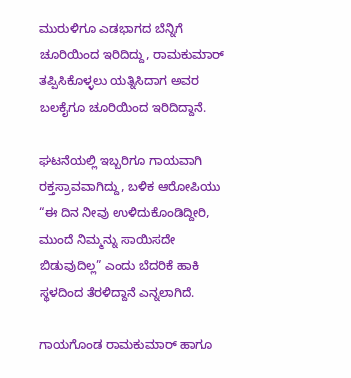ಮುರುಳಿಗೂ ಎಡಭಾಗದ ಬೆನ್ನಿಗೆ ಚೂರಿಯಿಂದ ಇರಿದಿದ್ದು, ರಾಮಕುಮಾರ್ ತಪ್ಪಿಸಿಕೊಳ್ಳಲು ಯತ್ನಿಸಿದಾಗ ಅವರ ಬಲಕೈಗೂ ಚೂರಿಯಿಂದ ಇರಿದಿದ್ದಾನೆ.

ಘಟನೆಯಲ್ಲಿ ಇಬ್ಬರಿಗೂ ಗಾಯವಾಗಿ ರಕ್ತಸ್ರಾವವಾಗಿದ್ದು, ಬಳಿಕ ಆರೋಪಿಯು “ಈ ದಿನ ನೀವು ಉಳಿದುಕೊಂಡಿದ್ದೀರಿ, ಮುಂದೆ ನಿಮ್ಮನ್ನು ಸಾಯಿಸದೇ ಬಿಡುವುದಿಲ್ಲ” ಎಂದು ಬೆದರಿಕೆ ಹಾಕಿ ಸ್ಥಳದಿಂದ ತೆರಳಿದ್ದಾನೆ ಎನ್ನಲಾಗಿದೆ.

ಗಾಯಗೊಂಡ ರಾಮಕುಮಾರ್ ಹಾಗೂ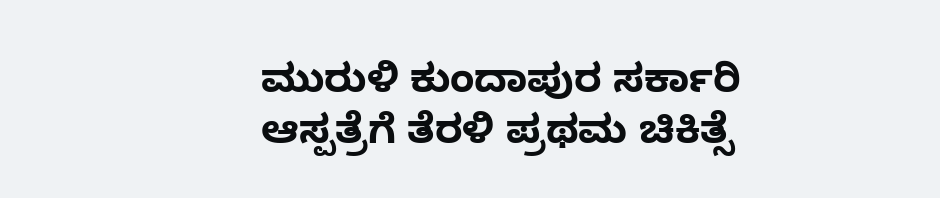ಮುರುಳಿ ಕುಂದಾಪುರ ಸರ್ಕಾರಿ ಆಸ್ಪತ್ರೆಗೆ ತೆರಳಿ ಪ್ರಥಮ ಚಿಕಿತ್ಸೆ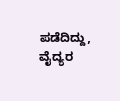ಪಡೆದಿದ್ದು, ವೈದ್ಯರ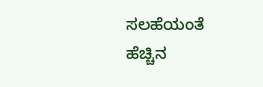ಸಲಹೆಯಂತೆ ಹೆಚ್ಚಿನ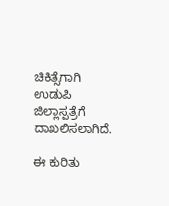ಚಿಕಿತ್ಸೆಗಾಗಿ ಉಡುಪಿ ಜಿಲ್ಲಾಸ್ಪತ್ರೆಗೆ ದಾಖಲಿಸಲಾಗಿದೆ.

ಈ ಕುರಿತು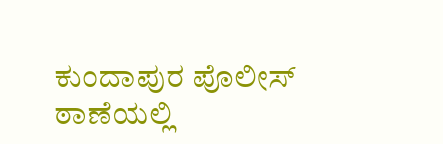ಕುಂದಾಪುರ ಪೊಲೀಸ್ ಠಾಣೆಯಲ್ಲಿ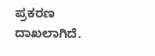ಪ್ರಕರಣ ದಾಖಲಾಗಿದೆ.